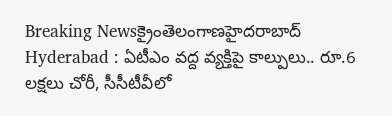Breaking Newsక్రైంతెలంగాణహైదరాబాద్
Hyderabad : ఏటీఎం వద్ద వ్యక్తిపై కాల్పులు.. రూ.6 లక్షలు చోరీ, సీసీటీవీలో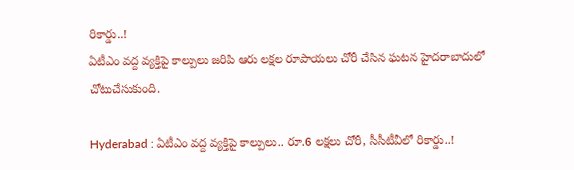రికార్డు..!
ఏటీఎం వద్ద వ్యక్తిపై కాల్పులు జరిపి ఆరు లక్షల రూపాయలు చోరీ చేసిన ఘటన హైదరాబాదులో చోటుచేసుకుంది.

Hyderabad : ఏటీఎం వద్ద వ్యక్తిపై కాల్పులు.. రూ.6 లక్షలు చోరీ, సీసీటీవీలో రికార్డు..!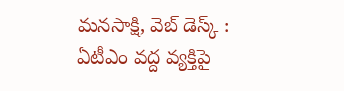మనసాక్షి, వెబ్ డెస్క్ :
ఏటీఎం వద్ద వ్యక్తిపై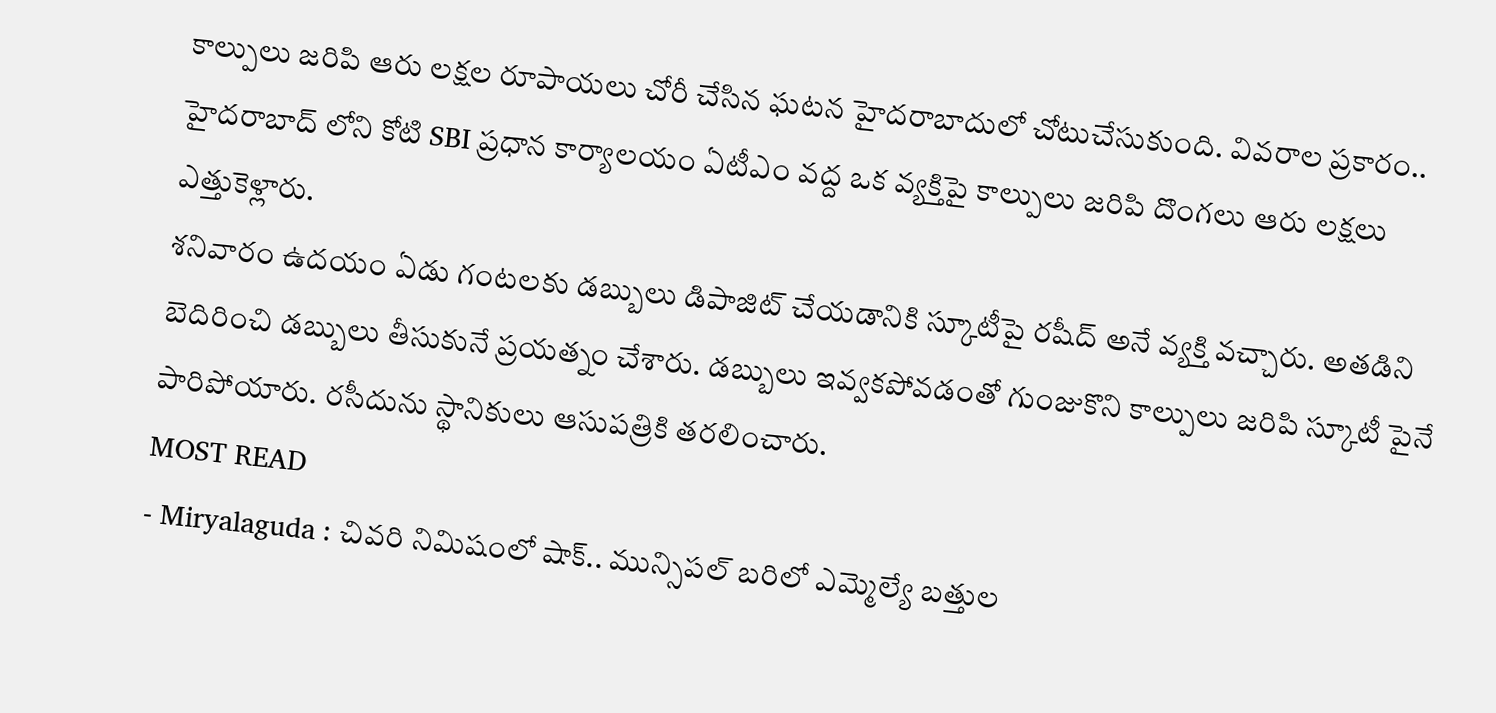కాల్పులు జరిపి ఆరు లక్షల రూపాయలు చోరీ చేసిన ఘటన హైదరాబాదులో చోటుచేసుకుంది. వివరాల ప్రకారం.. హైదరాబాద్ లోని కోటి SBI ప్రధాన కార్యాలయం ఏటీఎం వద్ద ఒక వ్యక్తిపై కాల్పులు జరిపి దొంగలు ఆరు లక్షలు ఎత్తుకెళ్లారు.
శనివారం ఉదయం ఏడు గంటలకు డబ్బులు డిపాజిట్ చేయడానికి స్కూటీపై రషీద్ అనే వ్యక్తి వచ్చారు. అతడిని బెదిరించి డబ్బులు తీసుకునే ప్రయత్నం చేశారు. డబ్బులు ఇవ్వకపోవడంతో గుంజుకొని కాల్పులు జరిపి స్కూటీ పైనే పారిపోయారు. రసీదును స్థానికులు ఆసుపత్రికి తరలించారు.
MOST READ
- Miryalaguda : చివరి నిమిషంలో షాక్.. మున్సిపల్ బరిలో ఎమ్మెల్యే బత్తుల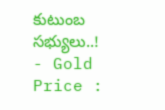కుటుంబ సభ్యులు..!
- Gold Price :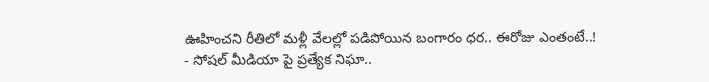ఊహించని రీతిలో మళ్లీ వేలల్లో పడిపోయిన బంగారం ధర.. ఈరోజు ఎంతంటే..!
- సోషల్ మీడియా పై ప్రత్యేక నిఘా..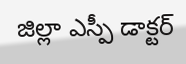జిల్లా ఎస్పీ డాక్టర్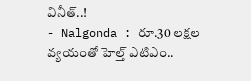వినీత్..!
- Nalgonda : రూ.30 లక్షల వ్యయంతో హెల్త్ ఎటిఎం..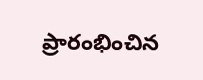ప్రారంభించిన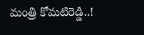మంత్రి కోమటిరెడ్డి..!